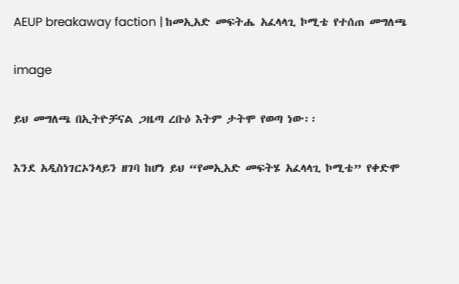AEUP breakaway faction | ከመኢአድ መፍትሔ አፈላላጊ ኮሚቴ የተሰጠ መግለጫ

image

ይህ መግለጫ በኢትዮቻናል ጋዜጣ ረቡዕ እትም ታትሞ የወጣ ነው፡፡

እንደ አዲስነገርኦንላይን ዘገባ ከሆነ ይህ “የመኢአድ መፍትሄ አፈላላጊ ኮሚቴ” የቀድሞ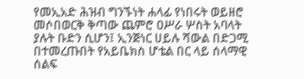የመኢአድ ሕዝብ ግንኙነት ሐላፊ የነበሩት ወይዘሮ መሶበወርቅ ቅጣው ጨምሮ ዐሥራ ሦስት አባላት ያሉት ቡድን ሲሆን፤ ኢንጅነር ሀይሉ ሻውል በድጋሚ በተመረጡበት የአይቤክስ ሆቴል በር ላይ ሰላማዊ ሰልፍ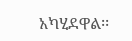አካሂደዋል፡፡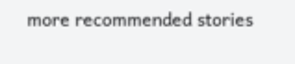more recommended stories